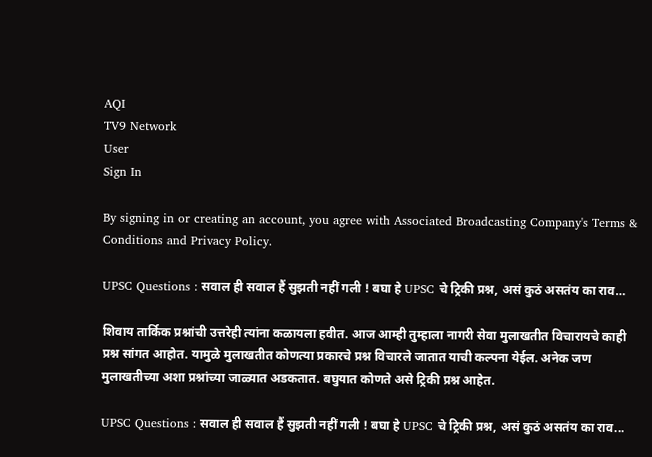AQI
TV9 Network
User
Sign In

By signing in or creating an account, you agree with Associated Broadcasting Company's Terms & Conditions and Privacy Policy.

UPSC Questions : सवाल ही सवाल हैं सुझती नहीं गली ! बघा हे UPSC चे ट्रिकी प्रश्न, असं कुठं असतंय का राव…

शिवाय तार्किक प्रश्नांची उत्तरेही त्यांना कळायला हवीत. आज आम्ही तुम्हाला नागरी सेवा मुलाखतीत विचारायचे काही प्रश्न सांगत आहोत. यामुळे मुलाखतीत कोणत्या प्रकारचे प्रश्न विचारले जातात याची कल्पना येईल. अनेक जण मुलाखतीच्या अशा प्रश्नांच्या जाळ्यात अडकतात. बघुयात कोणते असे ट्रिकी प्रश्न आहेत.

UPSC Questions : सवाल ही सवाल हैं सुझती नहीं गली ! बघा हे UPSC चे ट्रिकी प्रश्न, असं कुठं असतंय का राव...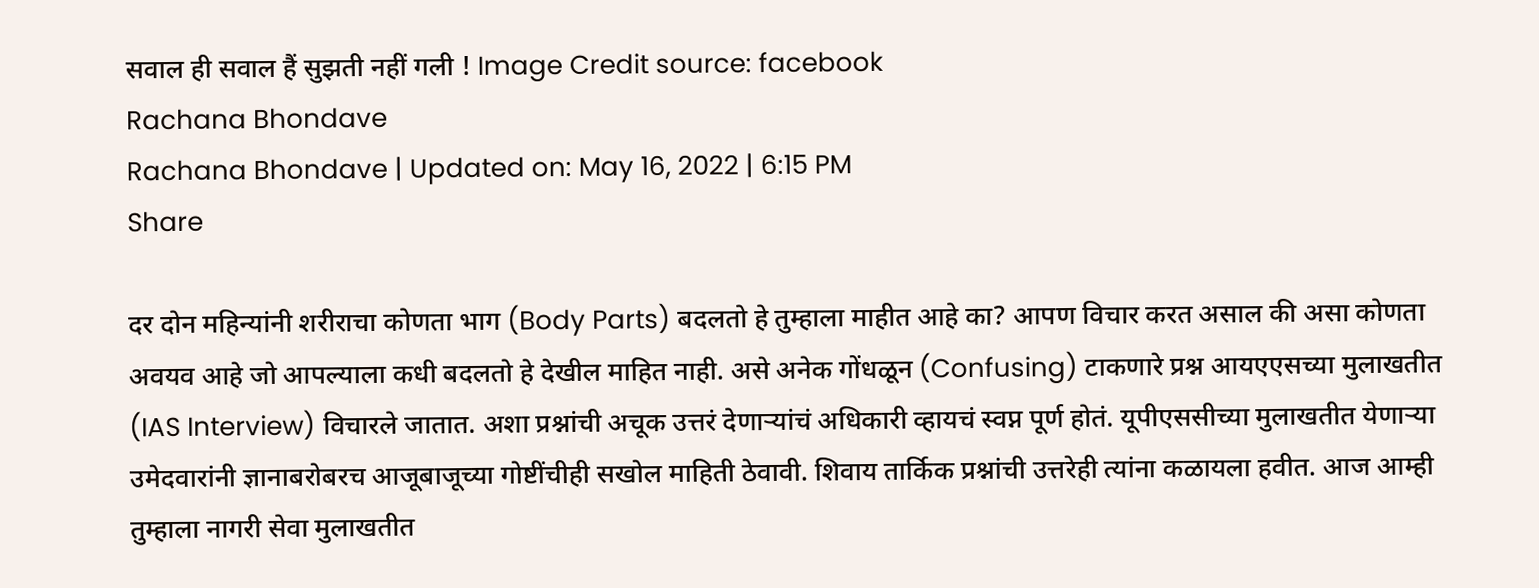सवाल ही सवाल हैं सुझती नहीं गली ! Image Credit source: facebook
Rachana Bhondave
Rachana Bhondave | Updated on: May 16, 2022 | 6:15 PM
Share

दर दोन महिन्यांनी शरीराचा कोणता भाग (Body Parts) बदलतो हे तुम्हाला माहीत आहे का? आपण विचार करत असाल की असा कोणता अवयव आहे जो आपल्याला कधी बदलतो हे देखील माहित नाही. असे अनेक गोंधळून (Confusing) टाकणारे प्रश्न आयएएसच्या मुलाखतीत (IAS Interview) विचारले जातात. अशा प्रश्नांची अचूक उत्तरं देणाऱ्यांचं अधिकारी व्हायचं स्वप्न पूर्ण होतं. यूपीएससीच्या मुलाखतीत येणाऱ्या उमेदवारांनी ज्ञानाबरोबरच आजूबाजूच्या गोष्टींचीही सखोल माहिती ठेवावी. शिवाय तार्किक प्रश्नांची उत्तरेही त्यांना कळायला हवीत. आज आम्ही तुम्हाला नागरी सेवा मुलाखतीत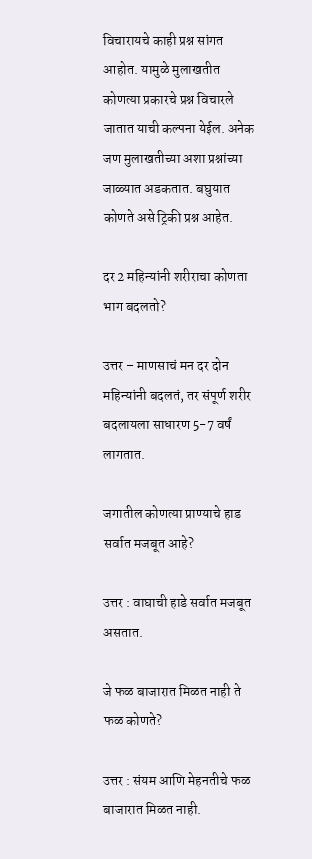विचारायचे काही प्रश्न सांगत आहोत. यामुळे मुलाखतीत कोणत्या प्रकारचे प्रश्न विचारले जातात याची कल्पना येईल. अनेक जण मुलाखतीच्या अशा प्रश्नांच्या जाळ्यात अडकतात. बघुयात कोणते असे ट्रिकी प्रश्न आहेत.

दर 2 महिन्यांनी शरीराचा कोणता भाग बदलतो?

उत्तर – माणसाचं मन दर दोन महिन्यांनी बदलतं, तर संपूर्ण शरीर बदलायला साधारण 5-7 वर्षं लागतात.

जगातील कोणत्या प्राण्याचे हाड सर्वात मजबूत आहे?

उत्तर : वाघाची हाडे सर्वात मजबूत असतात.

जे फळ बाजारात मिळत नाही ते फळ कोणते?

उत्तर : संयम आणि मेहनतीचे फळ बाजारात मिळत नाही.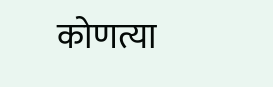कोणत्या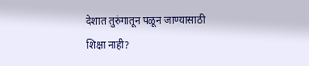देशात तुरुंगातून पळून जाण्यासाठी शिक्षा नाही?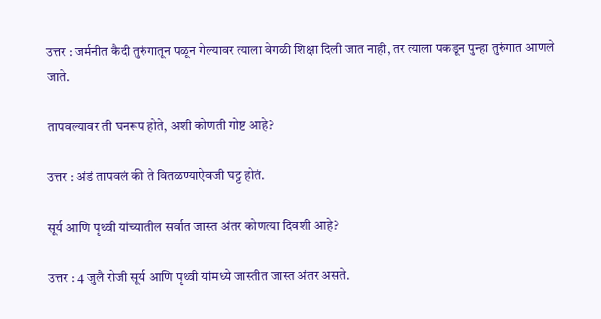उत्तर : जर्मनीत कैदी तुरुंगातून पळून गेल्यावर त्याला वेगळी शिक्षा दिली जात नाही, तर त्याला पकडून पुन्हा तुरुंगात आणले जाते.

तापवल्यावर ती घनरूप होते, अशी कोणती गोष्ट आहे?

उत्तर : अंडं तापवलं की ते वितळण्याऐवजी घट्ट होतं.

सूर्य आणि पृथ्वी यांच्यातील सर्वात जास्त अंतर कोणत्या दिवशी आहे?

उत्तर : 4 जुलै रोजी सूर्य आणि पृथ्वी यांमध्ये जास्तीत जास्त अंतर असते.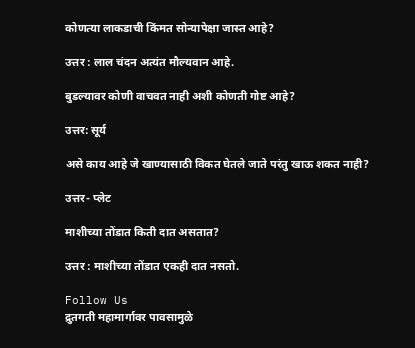कोणत्या लाकडाची किंमत सोन्यापेक्षा जास्त आहे?

उत्तर : लाल चंदन अत्यंत मौल्यवान आहे.

बुडल्यावर कोणी वाचवत नाही अशी कोणती गोष्ट आहे?

उत्तर: सूर्य

असे काय आहे जे खाण्यासाठी विकत घेतले जाते परंतु खाऊ शकत नाही?

उत्तर- प्लेट

माशीच्या तोंडात किती दात असतात?

उत्तर : माशीच्या तोंडात एकही दात नसतो.

Follow Us
द्रुतगती महामार्गावर पावसामुळे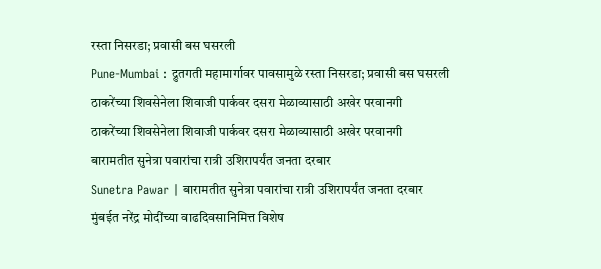रस्ता निसरडा; प्रवासी बस घसरली
Pune-Mumbai : द्रुतगती महामार्गावर पावसामुळे रस्ता निसरडा; प्रवासी बस घसरली
ठाकरेंच्या शिवसेनेला शिवाजी पार्कवर दसरा मेळाव्यासाठी अखेर परवानगी
ठाकरेंच्या शिवसेनेला शिवाजी पार्कवर दसरा मेळाव्यासाठी अखेर परवानगी
बारामतीत सुनेत्रा पवारांचा रात्री उशिरापर्यंत जनता दरबार
Sunetra Pawar | बारामतीत सुनेत्रा पवारांचा रात्री उशिरापर्यंत जनता दरबार
मुंबईत नरेंद्र मोदींच्या वाढदिवसानिमित्त विशेष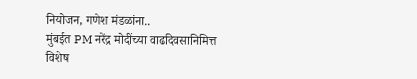नियोजन, गणेश मंडळांना..
मुंबईत PM नरेंद्र मोदींच्या वाढदिवसानिमित्त विशेष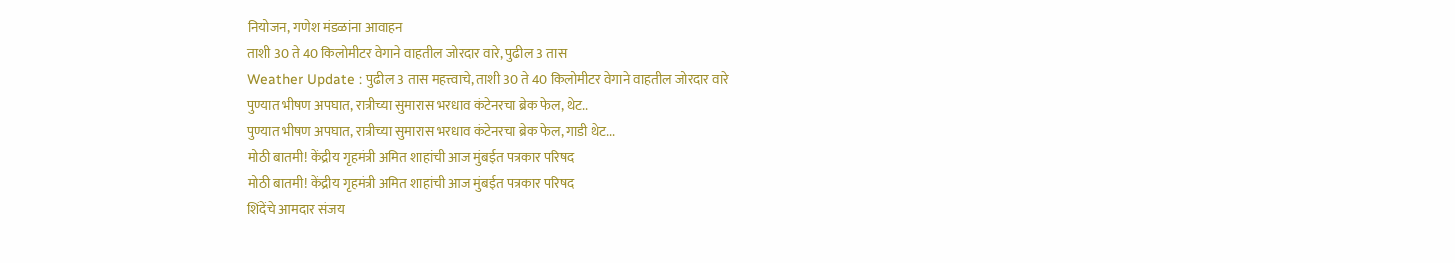नियोजन, गणेश मंडळांना आवाहन
ताशी 30 ते 40 किलोमीटर वेगाने वाहतील जोरदार वारे, पुढील 3 तास
Weather Update : पुढील 3 तास महत्त्वाचे, ताशी 30 ते 40 किलोमीटर वेगाने वाहतील जोरदार वारे
पुण्यात भीषण अपघात, रात्रीच्या सुमारास भरधाव कंटेनरचा ब्रेक फेल, थेट..
पुण्यात भीषण अपघात, रात्रीच्या सुमारास भरधाव कंटेनरचा ब्रेक फेल, गाडी थेट...
मोठी बातमी! केंद्रीय गृहमंत्री अमित शाहांची आज मुंबईत पत्रकार परिषद
मोठी बातमी! केंद्रीय गृहमंत्री अमित शाहांची आज मुंबईत पत्रकार परिषद
शिंदेंचे आमदार संजय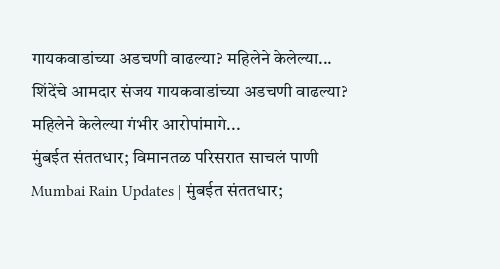गायकवाडांच्या अडचणी वाढल्या? महिलेने केलेल्या...
शिंदेंचे आमदार संजय गायकवाडांच्या अडचणी वाढल्या? महिलेने केलेल्या गंभीर आरोपांमागे...
मुंबईत संततधार; विमानतळ परिसरात साचलं पाणी
Mumbai Rain Updates | मुंबईत संततधार;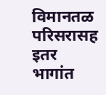विमानतळ परिसरासह इतर भागांत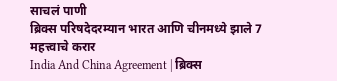साचलं पाणी
ब्रिक्स परिषदेदरम्यान भारत आणि चीनमध्ये झाले 7 महत्त्वाचे करार
India And China Agreement | ब्रिक्स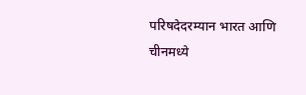परिषदेदरम्यान भारत आणि चीनमध्ये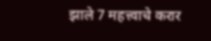झाले 7 महत्त्वाचे करार